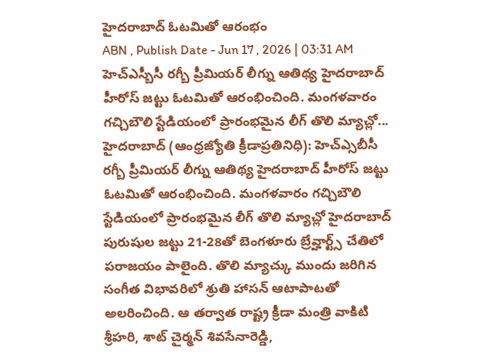హైదరాబాద్ ఓటమితో ఆరంభం
ABN , Publish Date - Jun 17 , 2026 | 03:31 AM
హెచ్ఎస్బీసీ రగ్బీ ప్రీమియర్ లీగ్ను ఆతిథ్య హైదరాబాద్ హీరోస్ జట్టు ఓటమితో ఆరంభించింది. మంగళవారం గచ్చిబౌలి స్టేడియంలో ప్రారంభమైన లీగ్ తొలి మ్యాచ్లో...
హైదరాబాద్ (ఆంధ్రజ్యోతి క్రీడాప్రతినిధి): హెచ్ఎ్సబీసీ రగ్బీ ప్రీమియర్ లీగ్ను ఆతిథ్య హైదరాబాద్ హీరోస్ జట్టు ఓటమితో ఆరంభించింది. మంగళవారం గచ్చిబౌలి స్టేడియంలో ప్రారంభమైన లీగ్ తొలి మ్యాచ్లో హైదరాబాద్ పురుషుల జట్టు 21-28తో బెంగళూరు బ్రేవ్హార్ట్స్ చేతిలో పరాజయం పాలైంది. తొలి మ్యాచ్కు ముందు జరిగిన సంగీత విభావరిలో శ్రుతి హాసన్ ఆటాపాటతో అలరించింది. ఆ తర్వాత రాష్ట్ర క్రీడా మంత్రి వాకిటి శ్రీహరి, శాట్ చైర్మన్ శివసేనారెడ్డి,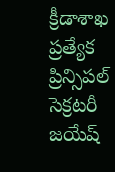క్రీడాశాఖ ప్రత్యేక ప్రిన్సిపల్ సెక్రటరీ జయేష్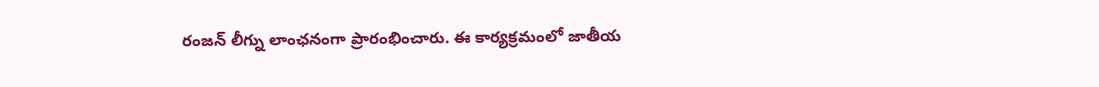రంజన్ లీగ్ను లాంఛనంగా ప్రారంభించారు. ఈ కార్యక్రమంలో జాతీయ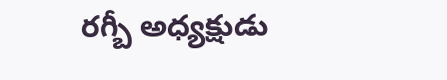రగ్బీ అధ్యక్షుడు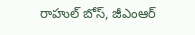రాహుల్ బోస్, జీఎంఆర్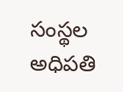సంస్థల అధిపతి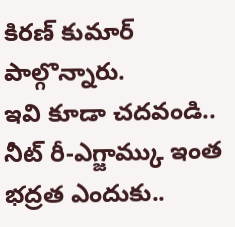కిరణ్ కుమార్ పాల్గొన్నారు.
ఇవి కూడా చదవండి..
నీట్ రీ-ఎగ్జామ్కు ఇంత భద్రత ఎందుకు..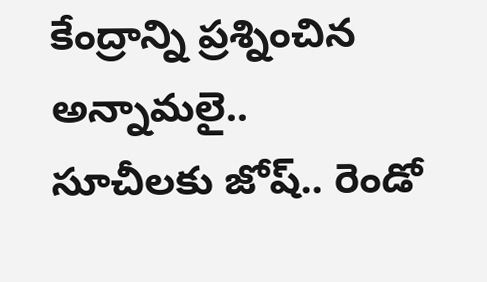కేంద్రాన్ని ప్రశ్నించిన అన్నామలై..
సూచీలకు జోష్.. రెండో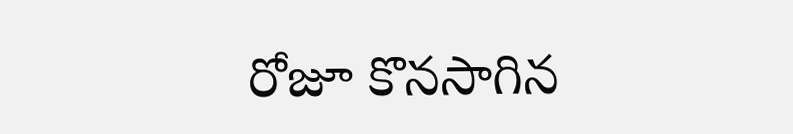రోజూ కొనసాగిన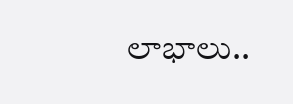లాభాలు..